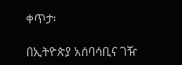ቀጥታ፡

በኢትዮጵያ አሰባሳቢና ገዥ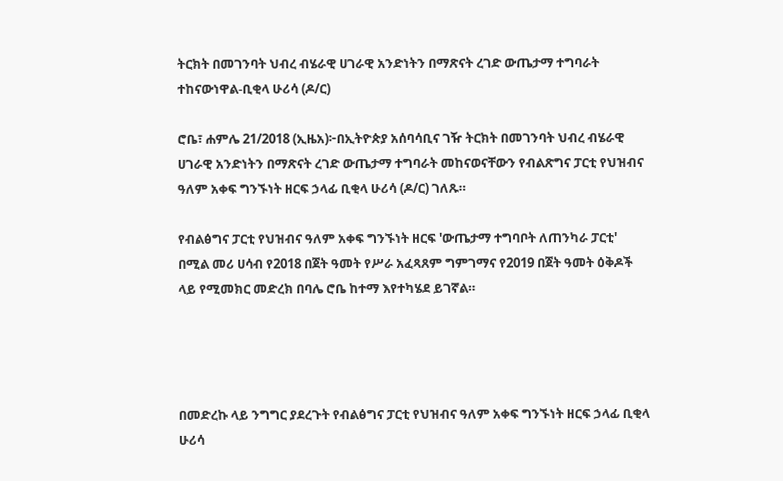ትርክት በመገንባት ህብረ ብሄራዊ ሀገራዊ አንድነትን በማጽናት ረገድ ውጤታማ ተግባራት ተከናውነዋል-ቢቂላ ሁሪሳ (ዶ/ር)

ሮቤ፣ ሐምሌ 21/2018 (ኢዜአ)፦በኢትዮጵያ አሰባሳቢና ገዥ ትርክት በመገንባት ህብረ ብሄራዊ ሀገራዊ አንድነትን በማጽናት ረገድ ውጤታማ ተግባራት መከናወናቸውን የብልጽግና ፓርቲ የህዝብና ዓለም አቀፍ ግንኙነት ዘርፍ ኃላፊ ቢቂላ ሁሪሳ (ዶ/ር) ገለጹ።

የብልፅግና ፓርቲ የህዝብና ዓለም አቀፍ ግንኙነት ዘርፍ 'ውጤታማ ተግባቦት ለጠንካራ ፓርቲ' በሚል መሪ ሀሳብ የ2018 በጀት ዓመት የሥራ አፈጻጸም ግምገማና የ2019 በጀት ዓመት ዕቅዶች ላይ የሚመክር መድረክ በባሌ ሮቤ ከተማ እየተካሄደ ይገኛል።




በመድረኩ ላይ ንግግር ያደረጉት የብልፅግና ፓርቲ የህዝብና ዓለም አቀፍ ግንኙነት ዘርፍ ኃላፊ ቢቂላ ሁሪሳ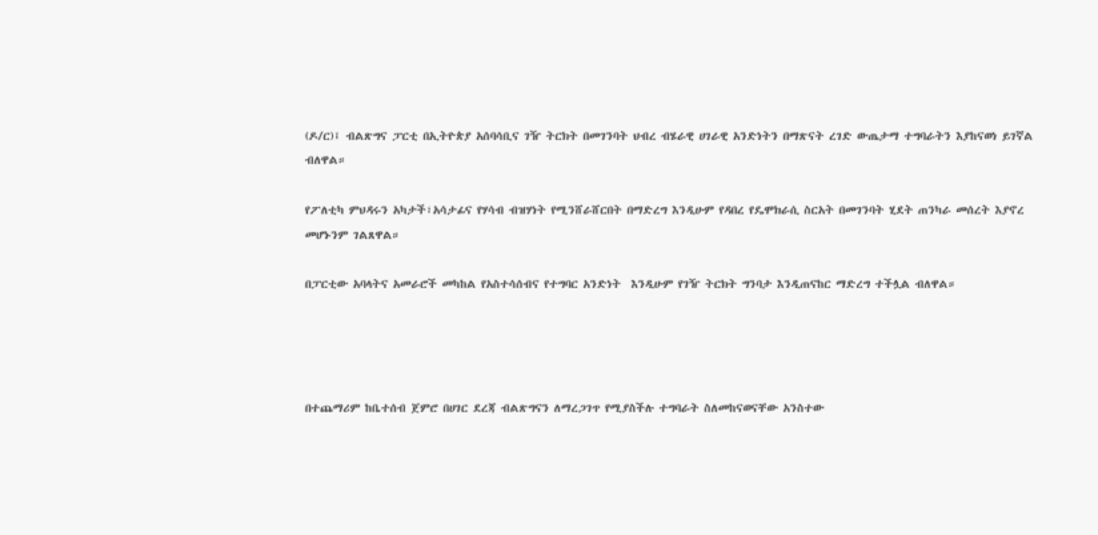(ዶ/ር)፤ ብልጽግና ፓርቲ በኢትዮጵያ አሰባሳቢና ገዥ ትርክት በመገንባት ህብረ ብሄራዊ ሀገራዊ አንድነትን በማጽናት ረገድ ውጤታማ ተግባራትን እያከናወነ ይገኛል ብለዋል።

የፖለቲካ ምህዳሩን አካታች፣አሳታፊና የሃሳብ ብዝሃነት የሚንሸራሸርበት በማድረግ እንዲሁም የዳበረ የዴሞክራሲ ስርአት በመገንባት ሂደት ጠንካራ መሰረት እያኖረ መሆኑንም ገልጸዋል።

በፓርቲው አባላትና አመራሮች መካከል የአስተሳሰብና የተግባር አንድነት  እንዲሁም የገዥ ትርክት ግንባታ እንዲጠናከር ማድረግ ተችሏል ብለዋል።




በተጨማሪም ከቤተሰብ ጀምሮ በሀገር ደረጃ ብልጽግናን ለማረጋገጥ የሚያስችሉ ተግባራት ስለመከናወናቸው አንስተው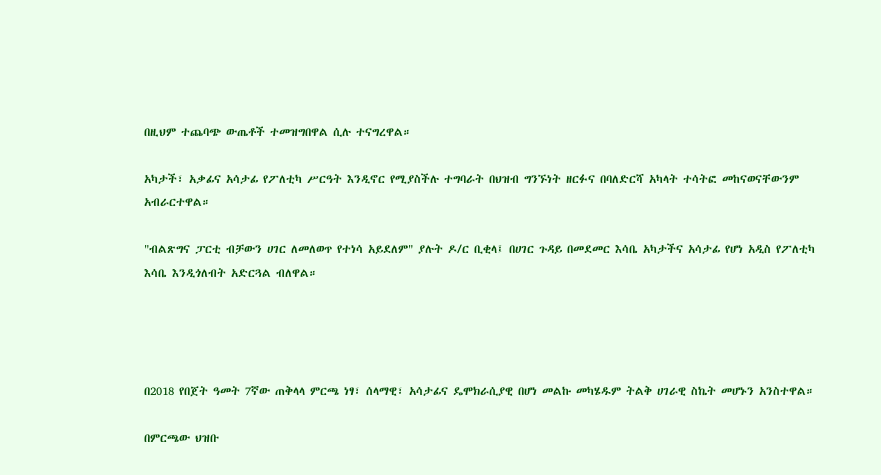በዚህም ተጨባጭ ውጤቶች ተመዝግበዋል ሲሉ ተናግረዋል።

አካታች፣ አቃፊና አሳታፊ የፖለቲካ ሥርዓት እንዲኖር የሚያስችሉ ተግባራት በህዝብ ግንኙነት ዘርፉና በባለድርሻ አካላት ተሳትፎ መከናወናቸውንም አብራርተዋል።

"ብልጽግና ፓርቲ ብቻውን ሀገር ለመለወጥ የተነሳ አይደለም" ያሉት ዶ/ር ቢቂላ፤ በሀገር ጉዳይ በመደመር እሳቤ አካታችና አሳታፊ የሆነ አዲስ የፖለቲካ እሳቤ እንዲጎለብት አድርጓል ብለዋል።




በ2018 የበጀት ዓመት 7ኛው ጠቅላላ ምርጫ ነፃ፣ ሰላማዊ፣ አሳታፊና ዴሞክራሲያዊ በሆነ መልኩ መካሄዱም ትልቅ ሀገራዊ ስኬት መሆኑን አንስተዋል።

በምርጫው ህዝቡ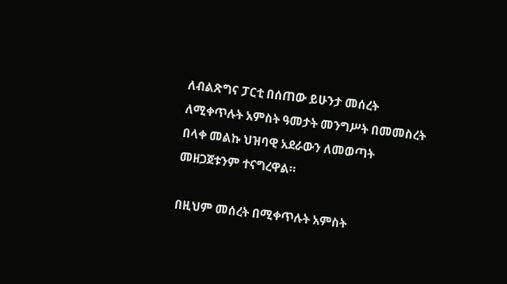ለብልጽግና ፓርቲ በሰጠው ይሁንታ መሰረት ለሚቀጥሉት አምስት ዓመታት መንግሥት በመመስረት በላቀ መልኩ ህዝባዊ አደራውን ለመወጣት መዘጋጀቱንም ተናግረዋል።

በዚህም መሰረት በሚቀጥሉት አምስት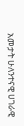አመታት ሁለንተናዊ ሀገራዊ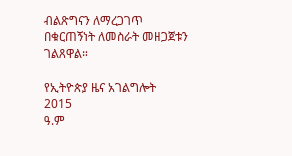ብልጽግናን ለማረጋገጥ በቁርጠኝነት ለመስራት መዘጋጀቱን ገልጸዋል።

የኢትዮጵያ ዜና አገልግሎት
2015
ዓ.ም